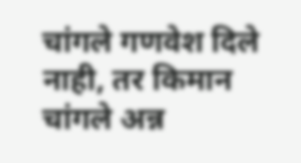चांगले गणवेश दिले नाही, तर किमान चांगले अन्न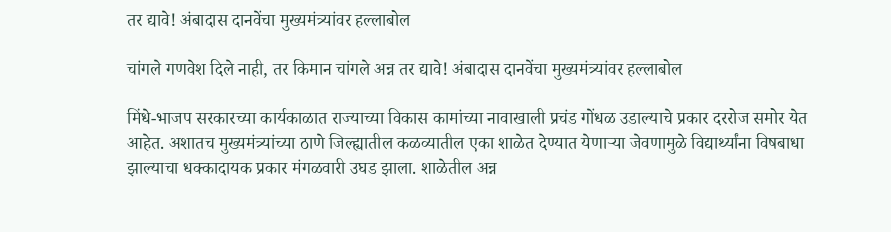तर द्यावे! अंबादास दानवेंचा मुख्यमंत्र्यांवर हल्लाबोल

चांगले गणवेश दिले नाही, तर किमान चांगले अन्न तर द्यावे! अंबादास दानवेंचा मुख्यमंत्र्यांवर हल्लाबोल

मिंधे-भाजप सरकारच्या कार्यकाळात राज्याच्या विकास कामांच्या नावाखाली प्रचंड गोंधळ उडाल्याचे प्रकार दररोज समोर येत आहेत. अशातच मुख्यमंत्र्यांच्या ठाणे जिल्ह्यातील कळव्यातील एका शाळेत देण्यात येणाऱ्या जेवणामुळे विद्यार्थ्यांना विषबाधा झाल्याचा धक्कादायक प्रकार मंगळवारी उघड झाला. शाळेतील अन्न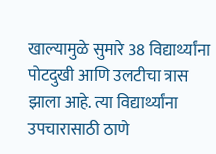खाल्यामुळे सुमारे 38 विद्यार्थ्यांना पोटदुखी आणि उलटीचा त्रास झाला आहे. त्या विद्यार्थ्यांना उपचारासाठी ठाणे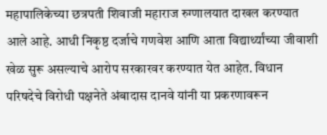महापालिकेच्या छत्रपती शिवाजी महाराज रुग्णालयात दाखल करण्यात आले आहे. आधी निकृष्ठ दर्जाचे गणवेश आणि आता विद्यार्थ्यांच्या जीवाशी खेळ सुरू असल्याचे आरोप सरकारवर करण्यात येत आहेत. विधान परिषदेचे विरोधी पक्षनेते अंबादास दानवे यांनी या प्रकरणावरून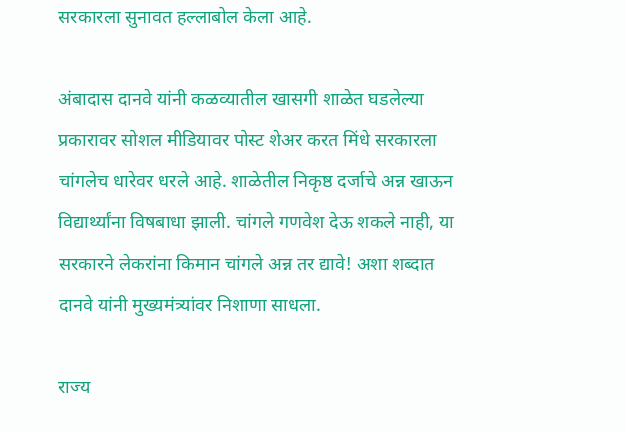सरकारला सुनावत हल्लाबोल केला आहे.

अंबादास दानवे यांनी कळव्यातील खासगी शाळेत घडलेल्या प्रकारावर सोशल मीडियावर पोस्ट शेअर करत मिंधे सरकारला चांगलेच धारेवर धरले आहे. शाळेतील निकृष्ठ दर्जाचे अन्न खाऊन विद्यार्थ्यांना विषबाधा झाली. चांगले गणवेश देऊ शकले नाही, या सरकारने लेकरांना किमान चांगले अन्न तर द्यावे! अशा शब्दात दानवे यांनी मुख्यमंत्र्यांवर निशाणा साधला.

राज्य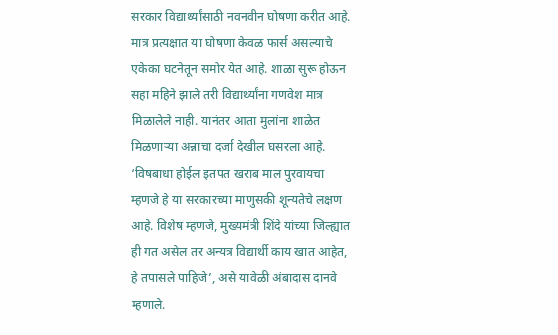सरकार विद्यार्थ्यांसाठी नवनवीन घोषणा करीत आहे. मात्र प्रत्यक्षात या घोषणा केवळ फार्स असल्याचे एकेका घटनेतून समोर येत आहे. शाळा सुरू होऊन सहा महिने झाले तरी विद्यार्थ्यांना गणवेश मात्र मिळालेले नाही. यानंतर आता मुलांना शाळेत मिळणाऱ्या अन्नाचा दर्जा देखील घसरला आहे. ‘विषबाधा होईल इतपत खराब माल पुरवायचा म्हणजे हे या सरकारच्या माणुसकी शून्यतेचे लक्षण आहे. विशेष म्हणजे, मुख्यमंत्री शिंदे यांच्या जिल्ह्यात ही गत असेल तर अन्यत्र विद्यार्थी काय खात आहेत, हे तपासले पाहिजे’, असे यावेळी अंबादास दानवे म्हणाले.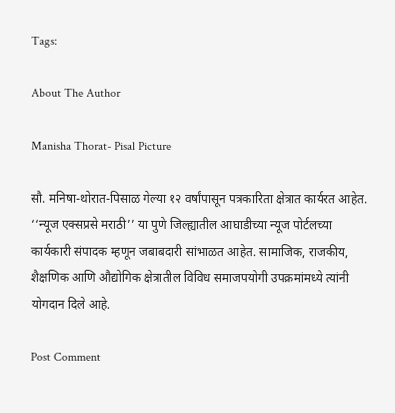Tags:

About The Author

Manisha Thorat- Pisal Picture

सौ. मनिषा-थोरात-पिसाळ गेल्या १२ वर्षांपासून पत्रकारिता क्षेत्रात कार्यरत आहेत. ‘‘न्यूज एक्सप्रसे मराठी’’ या पुणे जिल्ह्यातील आघाडीच्या न्यूज पोर्टलच्या कार्यकारी संपादक म्हणून जबाबदारी सांभाळत आहेत. सामाजिक, राजकीय, शैक्षणिक आणि औद्योगिक क्षेत्रातील विविध समाजपयोगी उपक्रमांमध्ये त्यांनी योगदान दिले आहे.

Post Comment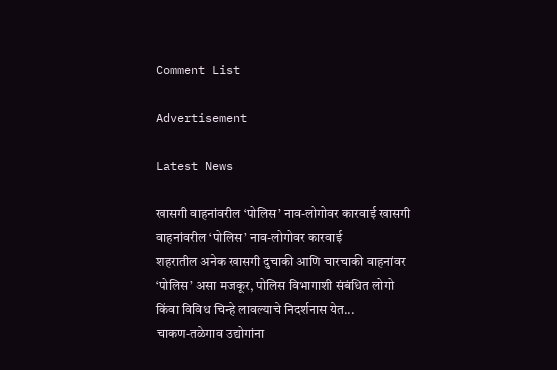Comment List

Advertisement

Latest News

खासगी वाहनांवरील ‘पोलिस’ नाव-लोगोवर कारवाई खासगी वाहनांवरील ‘पोलिस’ नाव-लोगोवर कारवाई
शहरातील अनेक खासगी दुचाकी आणि चारचाकी वाहनांवर ‘पोलिस’ असा मजकूर, पोलिस विभागाशी संबंधित लोगो किंवा विविध चिन्हे लावल्याचे निदर्शनास येत...
चाकण-तळेगाव उद्योगांना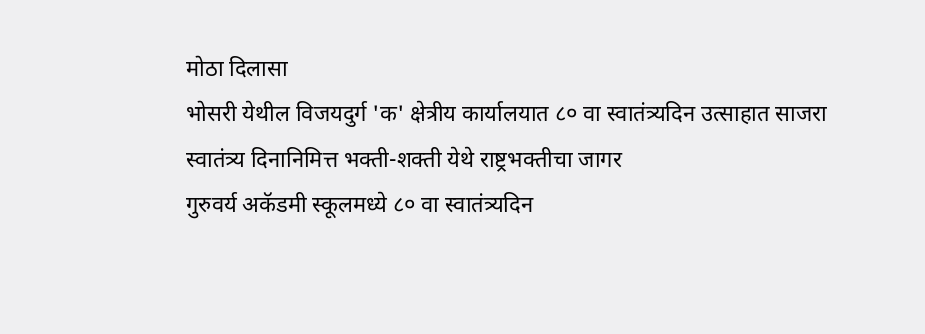मोठा दिलासा
भोसरी येथील विजयदुर्ग 'क' क्षेत्रीय कार्यालयात ८० वा स्वातंत्र्यदिन उत्साहात साजरा
स्वातंत्र्य दिनानिमित्त भक्ती-शक्ती येथे राष्ट्रभक्तीचा जागर
गुरुवर्य अकॅडमी स्कूलमध्ये ८० वा स्वातंत्र्यदिन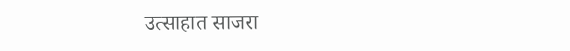उत्साहात साजरा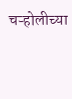चऱ्होलीच्या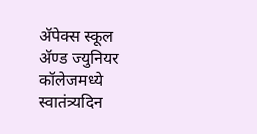अ‍ॅपेक्स स्कूल अ‍ॅण्ड ज्युनियर कॉलेजमध्ये स्वातंत्र्यदिन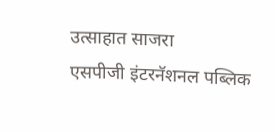उत्साहात साजरा
एसपीजी इंटरनॅशनल पब्लिक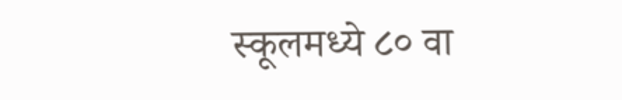स्कूलमध्ये ८० वा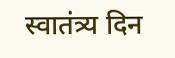स्वातंत्र्य दिन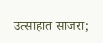उत्साहात साजरा;